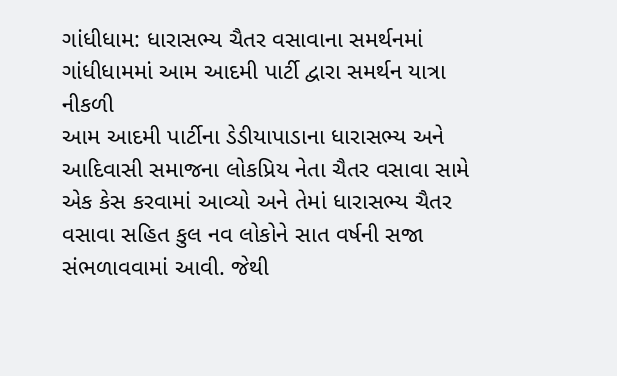ગાંધીધામ: ધારાસભ્ય ચૈતર વસાવાના સમર્થનમાં ગાંધીધામમાં આમ આદમી પાર્ટી દ્વારા સમર્થન યાત્રા નીકળી
આમ આદમી પાર્ટીના ડેડીયાપાડાના ધારાસભ્ય અને આદિવાસી સમાજના લોકપ્રિય નેતા ચૈતર વસાવા સામે એક કેસ કરવામાં આવ્યો અને તેમાં ધારાસભ્ય ચૈતર વસાવા સહિત કુલ નવ લોકોને સાત વર્ષની સજા સંભળાવવામાં આવી. જેથી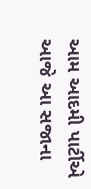આમ આદમી પાર્ટીએ આજે આ સજાના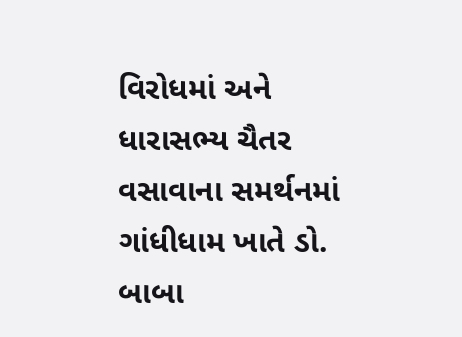વિરોધમાં અને ધારાસભ્ય ચૈતર વસાવાના સમર્થનમાં ગાંધીધામ ખાતે ડો. બાબા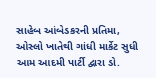સાહેબ આંબેડકરની પ્રતિમા, ઓસ્લો ખાતેથી ગાંધી માર્કેટ સુધી આમ આદમી પાર્ટી દ્વારા ડો.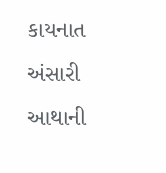કાયનાત અંસારી આથાની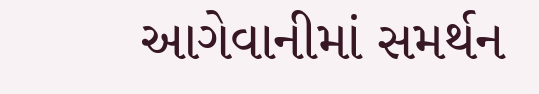આગેવાનીમાં સમર્થન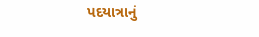પદયાત્રાનું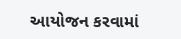આયોજન કરવામાં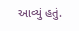આવ્યું હતું.